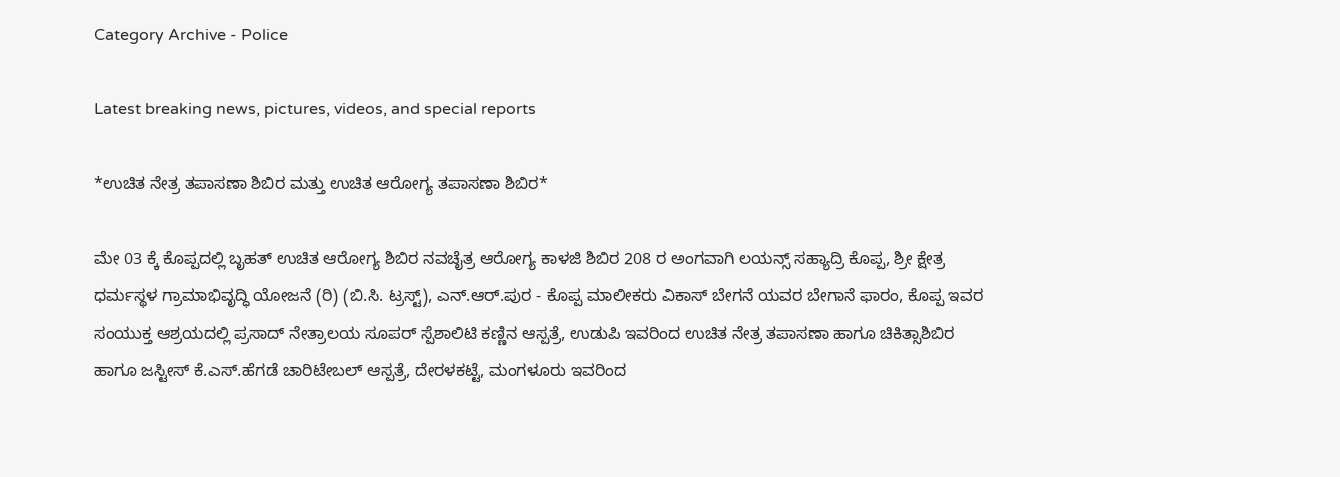Category Archive - Police

Latest breaking news, pictures, videos, and special reports

*ಉಚಿತ ನೇತ್ರ ತಪಾಸಣಾ ಶಿಬಿರ ಮತ್ತು ಉಚಿತ ಆರೋಗ್ಯ ತಪಾಸಣಾ ಶಿಬಿರ*

ಮೇ 03 ಕ್ಕೆ ಕೊಪ್ಪದಲ್ಲಿ ಬೃಹತ್ ಉಚಿತ ಆರೋಗ್ಯ ಶಿಬಿರ ನವಚೈತ್ರ ಆರೋಗ್ಯ ಕಾಳಜಿ ಶಿಬಿರ 208 ರ ಅಂಗವಾಗಿ ಲಯನ್ಸ್ ಸಹ್ಯಾದ್ರಿ ಕೊಪ್ಪ, ಶ್ರೀ ಕ್ಷೇತ್ರ ಧರ್ಮಸ್ಥಳ ಗ್ರಾಮಾಭಿವೃದ್ಧಿ ಯೋಜನೆ (ರಿ) (ಬಿ.ಸಿ. ಟ್ರಸ್ಟ್), ಎನ್.ಆ‌ರ್.ಪುರ - ಕೊಪ್ಪ ಮಾಲೀಕರು ವಿಕಾಸ್ ಬೇಗನೆ ಯವರ ಬೇಗಾನೆ ಫಾರಂ, ಕೊಪ್ಪ ಇವರ ಸಂಯುಕ್ತ ಆಶ್ರಯದಲ್ಲಿ ಪ್ರಸಾದ್‌ ನೇತ್ರಾಲಯ ಸೂಪರ್ ಸ್ಪೆಶಾಲಿಟಿ ಕಣ್ಣಿನ ಆಸ್ಪತ್ರೆ, ಉಡುಪಿ ಇವರಿಂದ ಉಚಿತ ನೇತ್ರ ತಪಾಸಣಾ ಹಾಗೂ ಚಿಕಿತ್ಸಾಶಿಬಿರ ಹಾಗೂ ಜಸ್ಟೀಸ್ ಕೆ.ಎಸ್.ಹೆಗಡೆ ಚಾರಿಟೇಬಲ್ ಆಸ್ಪತ್ರೆ, ದೇರಳಕಟ್ಟೆ, ಮಂಗಳೂರು ಇವರಿಂದ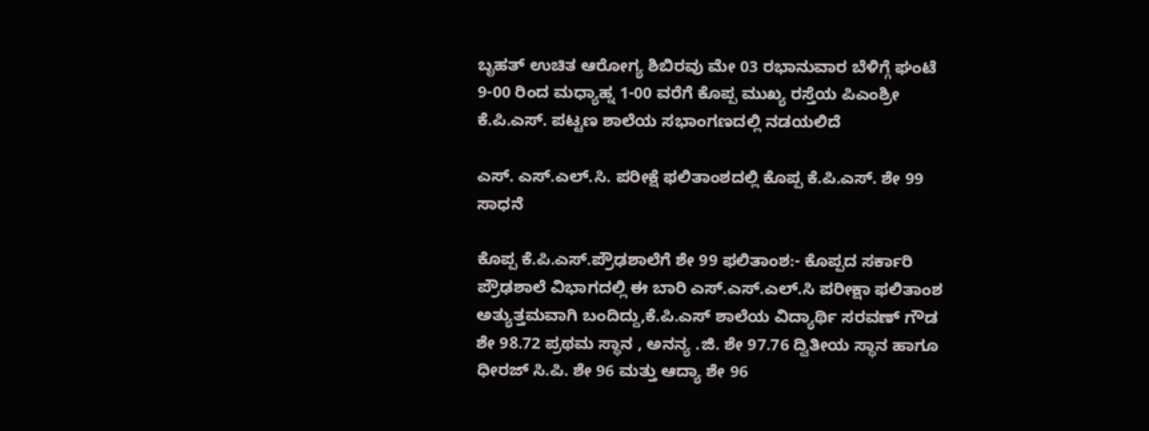ಬೃಹತ್ ಉಚಿತ ಆರೋಗ್ಯ ಶಿಬಿರವು ಮೇ 03 ರಭಾನುವಾರ ಬೆಳಿಗ್ಗೆ ಘಂಟೆ 9-00 ರಿಂದ ಮಧ್ಯಾಹ್ನ 1-00 ವರೆಗೆ ಕೊಪ್ಪ ಮುಖ್ಯ ರಸ್ತೆಯ ಪಿಎಂಶ್ರೀ ಕೆ.ಪಿ.ಎಸ್. ಪಟ್ಟಣ ಶಾಲೆಯ ಸಭಾಂಗಣದಲ್ಲಿ ನಡಯಲಿದೆ

ಎಸ್‌. ಎಸ್.ಎಲ್.ಸಿ. ಪರೀಕ್ಷೆ ಫಲಿತಾಂಶದಲ್ಲಿ ಕೊಪ್ಪ ಕೆ.ಪಿ.ಎಸ್. ಶೇ 99 ಸಾಧನೆ

ಕೊಪ್ಪ ಕೆ.ಪಿ.ಎಸ್.ಪ್ರೌಢಶಾಲೆಗೆ ಶೇ 99 ಫಲಿತಾಂಶ:- ಕೊಪ್ಪದ ಸರ್ಕಾರಿ ಪ್ರೌಢಶಾಲೆ ವಿಭಾಗದಲ್ಲಿ ಈ ಬಾರಿ ಎಸ್.ಎಸ್.ಎಲ್.ಸಿ ಪರೀಕ್ಷಾ ಫಲಿತಾಂಶ ಅತ್ಯುತ್ತಮವಾಗಿ ಬಂದಿದ್ದು,ಕೆ.ಪಿ.ಎಸ್ ಶಾಲೆಯ ವಿದ್ಯಾರ್ಥಿ ಸರವಣ್ ಗೌಡ ಶೇ 98.72 ಪ್ರಥಮ ಸ್ಥಾನ , ಅನನ್ಯ .ಜಿ. ಶೇ 97.76 ದ್ವಿತೀಯ ಸ್ಥಾನ ಹಾಗೂ ಧೀರಜ್ ಸಿ.ಪಿ. ಶೇ 96 ಮತ್ತು ಆದ್ಯಾ ಶೇ 96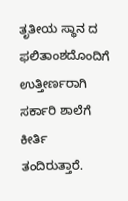ತೃತೀಯ ಸ್ಥಾನ ದ ಫಲಿತಾಂಶದೊಂದಿಗೆ ಉತ್ತೀರ್ಣರಾಗಿ ಸರ್ಕಾರಿ ಶಾಲೆಗೆ ಕೀರ್ತಿ ತಂದಿರುತ್ತಾರೆ.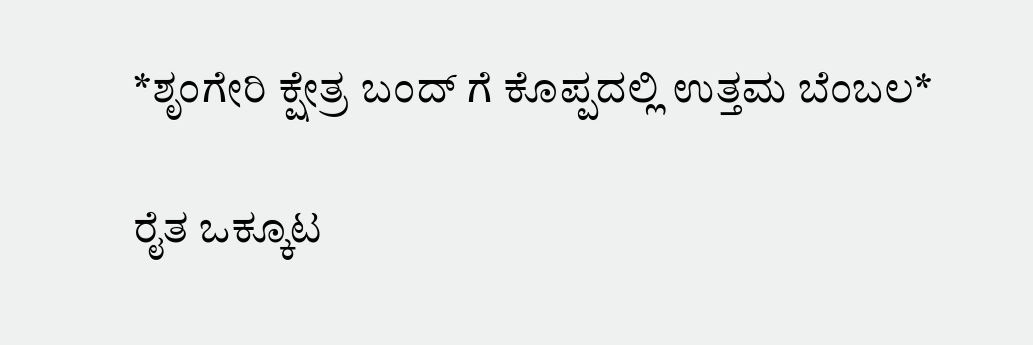*ಶೃಂಗೇರಿ ಕ್ಷೇತ್ರ ಬಂದ್ ಗೆ ಕೊಪ್ಪದಲ್ಲಿ ಉತ್ತಮ ಬೆಂಬಲ*

ರೈತ ಒಕ್ಕೂಟ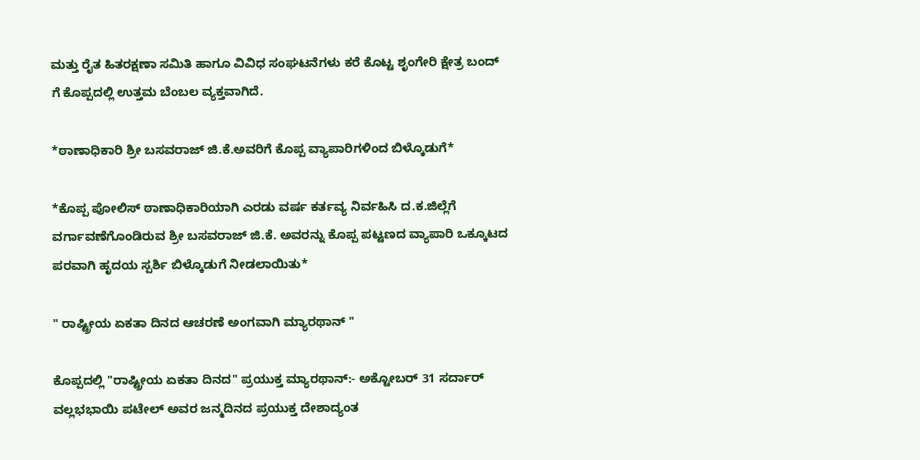ಮತ್ತು ರೈತ ಹಿತರಕ್ಷಣಾ ಸಮಿತಿ ಹಾಗೂ ವಿವಿಧ ಸಂಘಟನೆಗಳು ಕರೆ ಕೊಟ್ಟ ಶೃಂಗೇರಿ ಕ್ಷೇತ್ರ ಬಂದ್ ಗೆ ಕೊಪ್ಪದಲ್ಲಿ ಉತ್ತಮ ಬೆಂಬಲ ವ್ಯಕ್ತವಾಗಿದೆ.

*ಠಾಣಾಧಿಕಾರಿ ಶ್ರೀ ಬಸವರಾಜ್ ಜಿ.ಕೆ.ಅವರಿಗೆ ಕೊಪ್ಪ ವ್ಯಾಪಾರಿಗಳಿಂದ ಬಿಳ್ಕೊಡುಗೆ*

*ಕೊಪ್ಪ ಪೋಲಿಸ್ ಠಾಣಾಧಿಕಾರಿಯಾಗಿ ಎರಡು ವರ್ಷ ಕರ್ತವ್ಯ ನಿರ್ವಹಿಸಿ ದ.ಕ.ಜಿಲ್ಲೆಗೆ ವರ್ಗಾವಣೆಗೊಂಡಿರುವ ಶ್ರೀ ಬಸವರಾಜ್ ಜಿ.ಕೆ. ಅವರನ್ನು ಕೊಪ್ಪ ಪಟ್ಟಣದ ವ್ಯಾಪಾರಿ ಒಕ್ಕೂಟದ ಪರವಾಗಿ ಹೃದಯ ಸ್ಪರ್ಶಿ ಬಿಳ್ಕೊಡುಗೆ ನೀಡಲಾಯಿತು*

" ರಾಷ್ಟ್ರೀಯ ಏಕತಾ ದಿನದ ಆಚರಣೆ ಅಂಗವಾಗಿ ಮ್ಯಾರಥಾನ್ "

ಕೊಪ್ಪದಲ್ಲಿ "ರಾಷ್ಟ್ರೀಯ ಏಕತಾ ದಿನದ" ಪ್ರಯುಕ್ತ ಮ್ಯಾರಥಾನ್:- ಅಕ್ಟೋಬರ್ 31 ಸರ್ದಾರ್ ವಲ್ಲಭಭಾಯಿ ಪಟೇಲ್ ಅವರ ಜನ್ಮದಿನದ ಪ್ರಯುಕ್ತ ದೇಶಾದ್ಯಂತ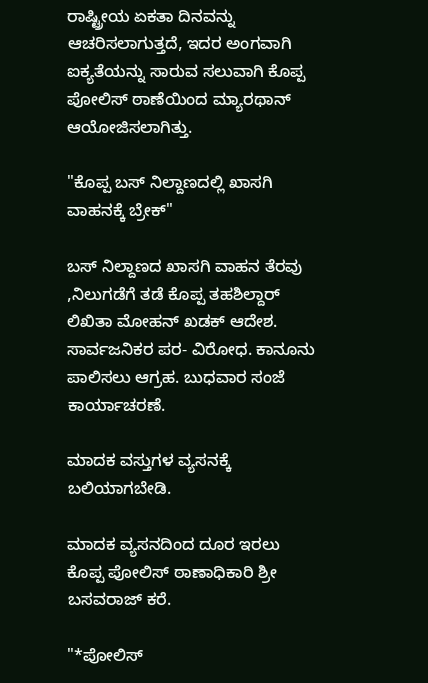ರಾಷ್ಟ್ರೀಯ ಏಕತಾ ದಿನವನ್ನು ಆಚರಿಸಲಾಗುತ್ತದೆ, ಇದರ ಅಂಗವಾಗಿ ಐಕ್ಯತೆಯನ್ನು ಸಾರುವ ಸಲುವಾಗಿ ಕೊಪ್ಪ ಪೋಲಿಸ್ ಠಾಣೆಯಿಂದ ಮ್ಯಾರಥಾನ್ ಆಯೋಜಿಸಲಾಗಿತ್ತು.

"ಕೊಪ್ಪ ಬಸ್ ನಿಲ್ದಾಣದಲ್ಲಿ ಖಾಸಗಿ ವಾಹನಕ್ಕೆ ಬ್ರೇಕ್"

ಬಸ್ ನಿಲ್ದಾಣದ ಖಾಸಗಿ ವಾಹನ ತೆರವು ,ನಿಲುಗಡೆಗೆ ತಡೆ ಕೊಪ್ಪ ತಹಶಿಲ್ದಾರ್ ಲಿಖಿತಾ ಮೋಹನ್ ಖಡಕ್ ಆದೇಶ. ಸಾರ್ವಜನಿಕರ ಪರ- ವಿರೋಧ. ಕಾನೂನು ಪಾಲಿಸಲು ಆಗ್ರಹ. ಬುಧವಾರ ಸಂಜೆ ಕಾರ್ಯಾಚರಣೆ.

ಮಾದಕ ವಸ್ತುಗಳ ವ್ಯಸನಕ್ಕೆ ಬಲಿಯಾಗಬೇಡಿ.

ಮಾದಕ ವ್ಯಸನದಿಂದ ದೂರ ಇರಲು ಕೊಪ್ಪ ಪೋಲಿಸ್ ಠಾಣಾಧಿಕಾರಿ ಶ್ರೀ ಬಸವರಾಜ್ ಕರೆ.

"*ಪೋಲಿಸ್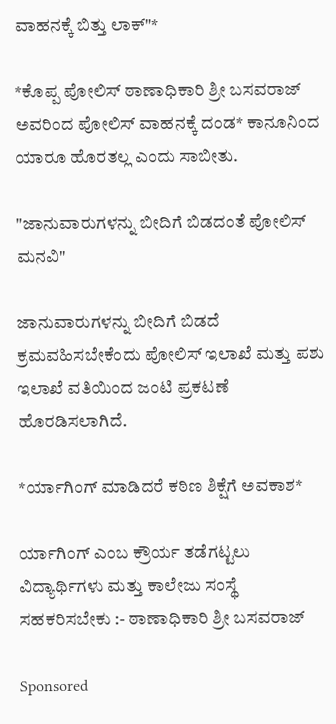ವಾಹನಕ್ಕೆ ಬಿತ್ತು ಲಾಕ್"*

*ಕೊಪ್ಪ ಪೋಲಿಸ್ ಠಾಣಾಧಿಕಾರಿ ಶ್ರೀ ಬಸವರಾಜ್ ಅವರಿಂದ ಪೋಲಿಸ್ ವಾಹನಕ್ಕೆ ದಂಡ* ಕಾನೂನಿಂದ ಯಾರೂ ಹೊರತಲ್ಲ ಎಂದು ಸಾಬೀತು.

"ಜಾನುವಾರುಗಳನ್ನು ಬೀದಿಗೆ ಬಿಡದಂತೆ ಪೋಲಿಸ್ ಮನವಿ"

ಜಾನುವಾರುಗಳನ್ನು ಬೀದಿಗೆ ಬಿಡದೆ ಕ್ರಮವಹಿಸಬೇಕೆಂದು ಪೋಲಿಸ್ ಇಲಾಖೆ ಮತ್ತು ಪಶು ಇಲಾಖೆ ವತಿಯಿಂದ ಜಂಟಿ ಪ್ರಕಟಣೆ ಹೊರಡಿಸಲಾಗಿದೆ.

*ರ್ಯಾಗಿಂಗ್ ಮಾಡಿದರೆ ಕಠಿಣ ಶಿಕ್ಷೆಗೆ ಅವಕಾಶ*

ರ್ಯಾಗಿಂಗ್ ಎಂಬ ಕ್ರೌರ್ಯ ತಡೆಗಟ್ಟಲು ವಿದ್ಯಾರ್ಥಿಗಳು ಮತ್ತು ಕಾಲೇಜು ಸಂಸ್ಥೆ ಸಹಕರಿಸಬೇಕು :- ಠಾಣಾಧಿಕಾರಿ ಶ್ರೀ ಬಸವರಾಜ್

Sponsored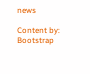news

Content by: Bootstrap